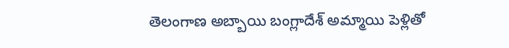తెలంగాణ అబ్బాయి బంగ్లాదేశ్ అమ్మాయి పెళ్లితో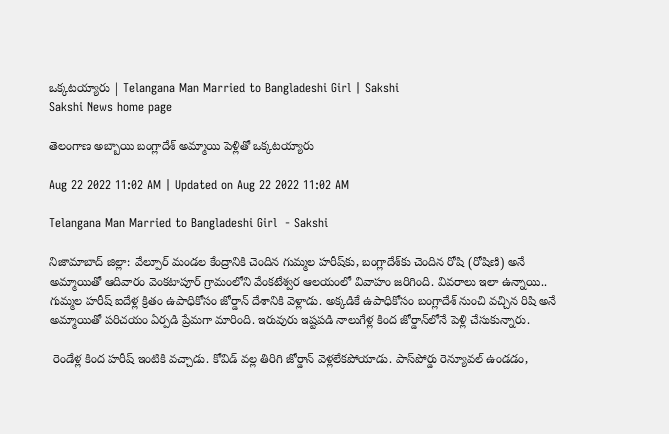ఒక్కటయ్యారు | Telangana Man Married to Bangladeshi Girl | Sakshi
Sakshi News home page

తెలంగాణ అబ్బాయి బంగ్లాదేశ్ అమ్మాయి పెళ్లితో ఒక్కటయ్యారు

Aug 22 2022 11:02 AM | Updated on Aug 22 2022 11:02 AM

Telangana Man Married to Bangladeshi Girl  - Sakshi

నిజామాబాద్ జిల్లా: వేల్పూర్‌ మండల కేంద్రానికి చెందిన గుమ్మల హరీష్‌కు, బంగ్లాదేశ్‌కు చెందిన రోషి (రోషిణి) అనే అమ్మాయితో ఆదివారం వెంకటాపూర్‌ గ్రామంలోని వేంకటేశ్వర ఆలయంలో వివాహం జరిగింది. వివరాలు ఇలా ఉన్నాయి.. గుమ్మల హరీష్‌ ఐదేళ్ల క్రితం ఉపాధికోసం జోర్డాన్‌ దేశానికి వెళ్లాడు. అక్కడికే ఉపాధికోసం బంగ్లాదేశ్‌ నుంచి వచ్చిన రిషి అనే అమ్మాయితో పరిచయం ఏర్పడి ప్రేమగా మారింది. ఇరువురు ఇష్టపడి నాలుగేళ్ల కింద జోర్డాన్‌లోనే పెళ్లి చేసుకున్నారు.

 రెండేళ్ల కింద హరీష్‌ ఇంటికి వచ్చాడు. కోవిడ్‌ వల్ల తిరిగి జోర్డాన్‌ వెళ్లలేకపోయాడు. పాస్‌పోర్డు రెన్యూవల్‌ ఉండడం,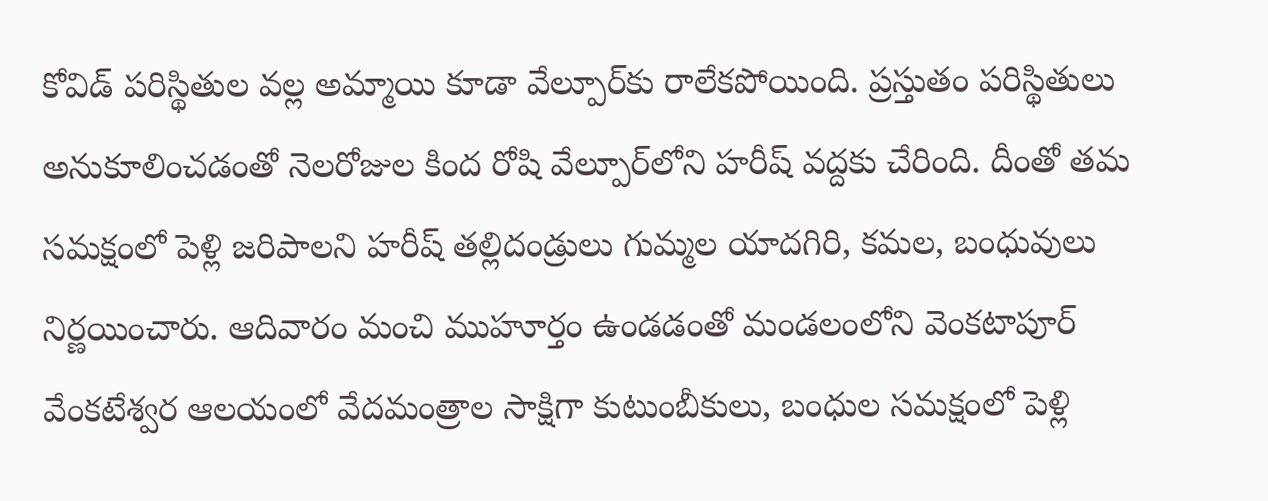కోవిడ్‌ పరిస్థితుల వల్ల అమ్మాయి కూడా వేల్పూర్‌కు రాలేకపోయింది. ప్రస్తుతం పరిస్థితులు అనుకూలించడంతో నెలరోజుల కింద రోషి వేల్పూర్‌లోని హరీష్‌ వద్దకు చేరింది. దీంతో తమ సమక్షంలో పెళ్లి జరిపాలని హరీష్‌ తల్లిదండ్రులు గుమ్మల యాదగిరి, కమల, బంధువులు నిర్ణయించారు. ఆదివారం మంచి ముహూర్తం ఉండడంతో మండలంలోని వెంకటాపూర్‌ వేంకటేశ్వర ఆలయంలో వేదమంత్రాల సాక్షిగా కుటుంబీకులు, బంధుల సమక్షంలో పెళ్లి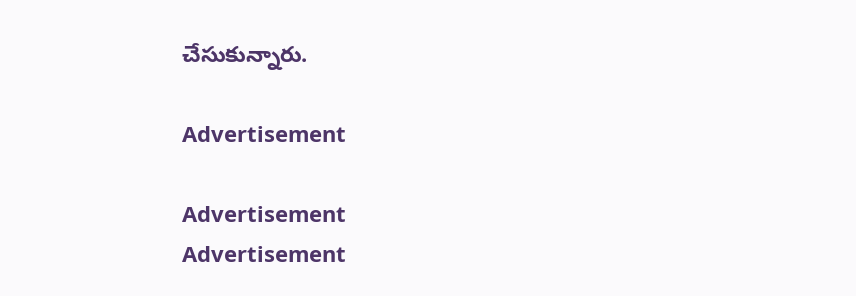చేసుకున్నారు.

Advertisement

Advertisement
Advertisement